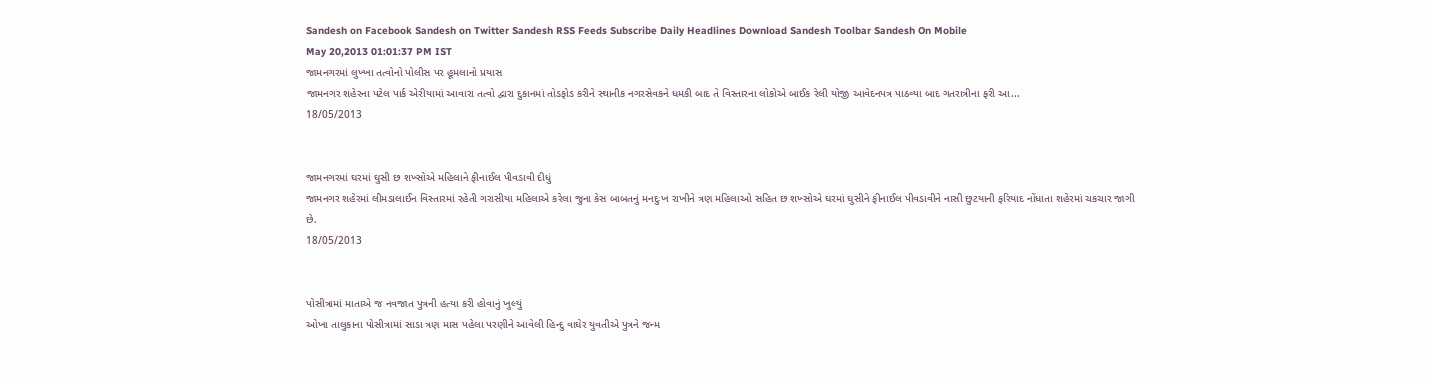Sandesh on Facebook Sandesh on Twitter Sandesh RSS Feeds Subscribe Daily Headlines Download Sandesh Toolbar Sandesh On Mobile
May 20,2013 01:01:37 PM IST
જામનગરમાં લુખ્ખા તત્વોનો પોલીસ પર હૂમલાનો પ્રયાસ
જામનગર શહેરના પટેલ પાર્ક એરીયામાં આવારા તત્વો દ્વારા દુકાનમાં તોડફોડ કરીને સ્થાનીક નગરસેવકને ધમકી બાદ તે વિસ્તારના લોકોએ બાઈક રેલી યોજી આવેદનપત્ર પાઠવ્યા બાદ ગતરાત્રીના ફરી આ...
18/05/2013


જામનગરમાં ઘરમાં ઘુસી છ શખ્સોએ મહિલાને ફીનાઈલ પીવડાવી દીધું
જામનગર શહેરમાં લીમડાલાઈન વિસ્તારમાં રહેતી ગરાસીયા મહિલાએ કરેલા જુના કેસ બાબતનું મનદુઃખ રાખીને ત્રણ મહિલાઓ સહિત છ શખ્સોએ ઘરમાં ઘુસીને ફીનાઈલ પીવડાવીને નાસી છુટયાની ફરિયાદ નોંધાતા શહેરમાં ચકચાર જાગી છે.
18/05/2013


પોસીત્રામાં માતાએ જ નવજાત પુત્રની હત્યા કરી હોવાનું ખુલ્યું
ઓખા તાલુકાના પોસીત્રામાં સાડા ત્રણ માસ પહેલા પરણીને આવેલી હિન્દુ વાઘેર યુવતીએ પુત્રને જન્મ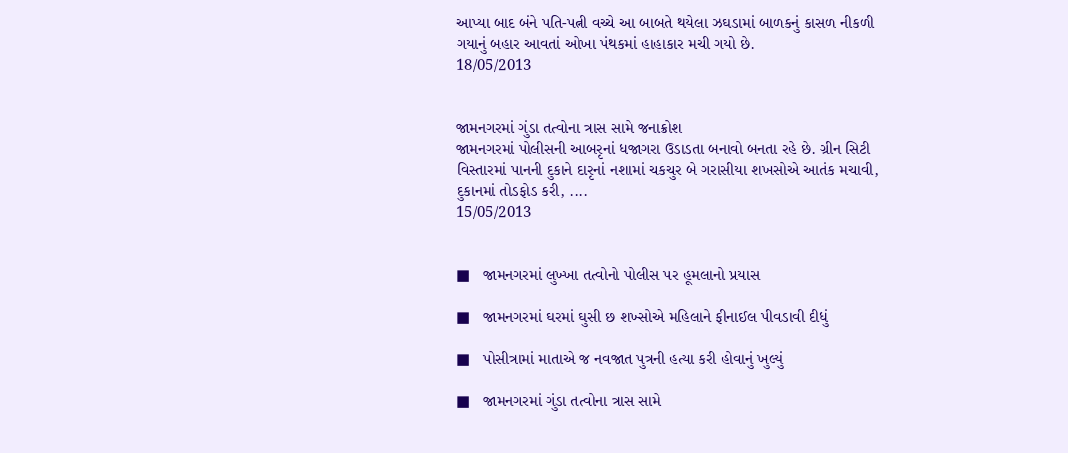આપ્યા બાદ બંને પતિ-પત્ની વચ્ચે આ બાબતે થયેલા ઝઘડામાં બાળકનું કાસળ નીકળી ગયાનું બહાર આવતાં ઓખા પંથકમાં હાહાકાર મચી ગયો છે.
18/05/2013


જામનગરમાં ગુંડા તત્વોના ત્રાસ સામે જનાક્રોશ
જામનગરમાં પોલીસની આબરૃનાં ધજાગરા ઉડાડતા બનાવો બનતા રહે છે. ગ્રીન સિટી વિસ્તારમાં પાનની દુકાને દારૃનાં નશામાં ચકચુર બે ગરાસીયા શખસોએ આતંક મચાવી, દુકાનમાં તોડફોડ કરી, ....
15/05/2013


■   જામનગરમાં લુખ્ખા તત્વોનો પોલીસ પર હૂમલાનો પ્રયાસ

■   જામનગરમાં ઘરમાં ઘુસી છ શખ્સોએ મહિલાને ફીનાઈલ પીવડાવી દીધું

■   પોસીત્રામાં માતાએ જ નવજાત પુત્રની હત્યા કરી હોવાનું ખુલ્યું

■   જામનગરમાં ગુંડા તત્વોના ત્રાસ સામે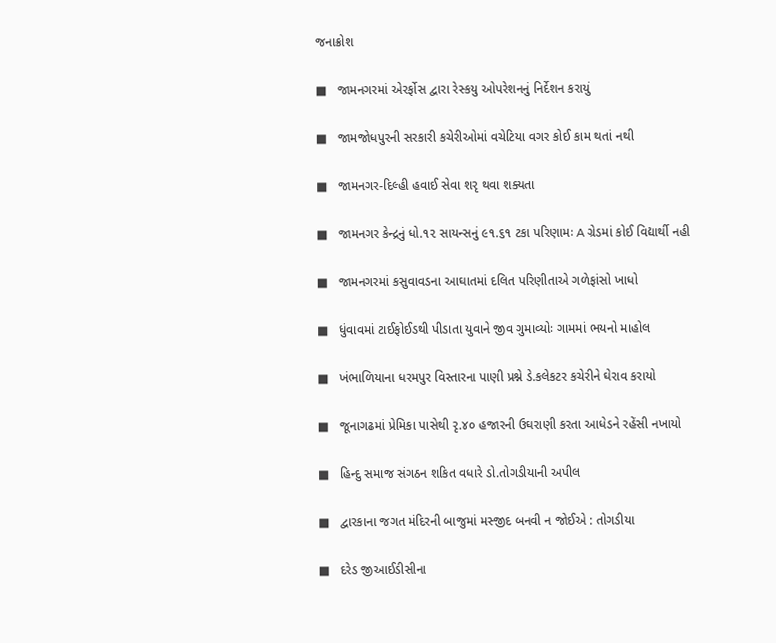જનાક્રોશ

■   જામનગરમાં એરર્ફોસ દ્વારા રેસ્કયુ ઓપરેશનનું નિર્દેશન કરાયું

■   જામજોધપુરની સરકારી કચેરીઓમાં વચેટિયા વગર કોઈ કામ થતાં નથી

■   જામનગર-દિલ્હી હવાઈ સેવા શરૃ થવા શક્યતા

■   જામનગર કેન્દ્રનું ધો.૧૨ સાયન્સનું ૯૧.૬૧ ટકા પરિણામઃ A ગ્રેડમાં કોઈ વિદ્યાર્થી નહી

■   જામનગરમાં કસુવાવડના આઘાતમાં દલિત પરિણીતાએ ગળેફાંસો ખાધો

■   ધુંવાવમાં ટાઈફોઈડથી પીડાતા યુવાને જીવ ગુમાવ્યોઃ ગામમાં ભયનો માહોલ

■   ખંભાળિયાના ધરમપુર વિસ્તારના પાણી પ્રશ્ને ડે.કલેકટર કચેરીને ઘેરાવ કરાયો

■   જૂનાગઢમાં પ્રેમિકા પાસેથી રૃ.૪૦ હજારની ઉઘરાણી કરતા આધેડને રહેંસી નખાયો

■   હિન્દુ સમાજ સંગઠન શકિત વધારે ડો.તોગડીયાની અપીલ

■   દ્વારકાના જગત મંદિરની બાજુમાં મસ્જીદ બનવી ન જોઈએ : તોગડીયા

■   દરેડ જીઆઈડીસીના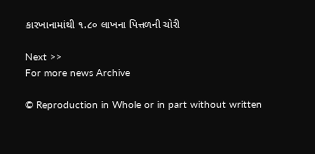કારખાનામાંથી ૧.૮૦ લાખના પિત્તળની ચોરી

Next >>
For more news Archive

© Reproduction in Whole or in part without written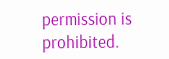permission is prohibited.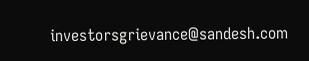investorsgrievance@sandesh.com